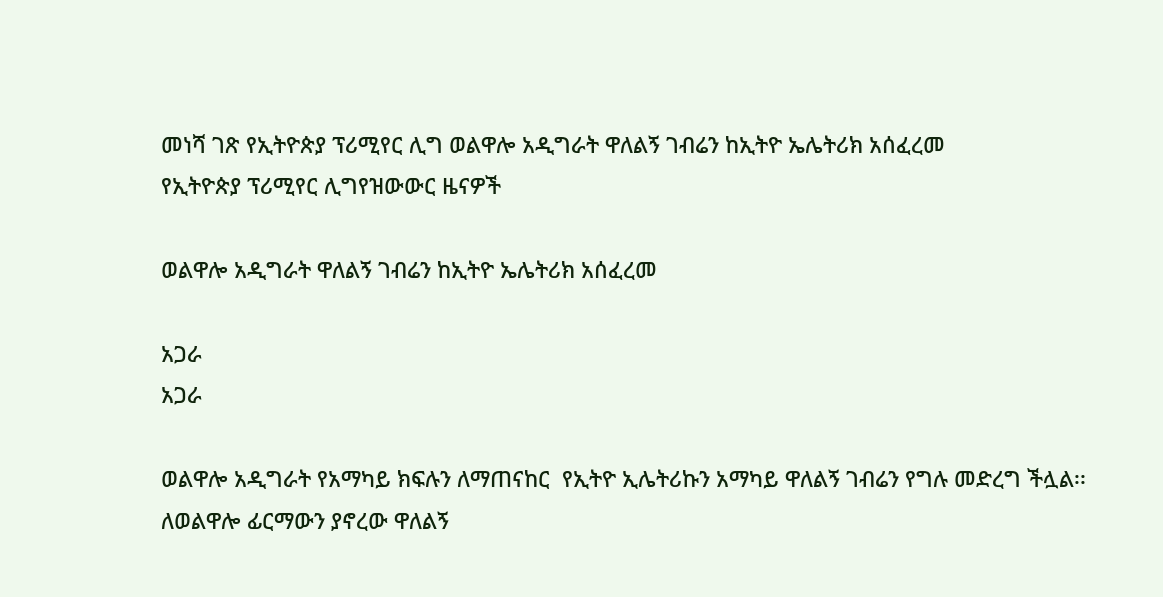መነሻ ገጽ የኢትዮጵያ ፕሪሚየር ሊግ ወልዋሎ አዲግራት ዋለልኝ ገብሬን ከኢትዮ ኤሌትሪክ አሰፈረመ
የኢትዮጵያ ፕሪሚየር ሊግየዝውውር ዜናዎች

ወልዋሎ አዲግራት ዋለልኝ ገብሬን ከኢትዮ ኤሌትሪክ አሰፈረመ

አጋራ
አጋራ

ወልዋሎ አዲግራት የአማካይ ክፍሉን ለማጠናከር  የኢትዮ ኢሌትሪኩን አማካይ ዋለልኝ ገብሬን የግሉ መድረግ ችሏል፡፡
ለወልዋሎ ፊርማውን ያኖረው ዋለልኝ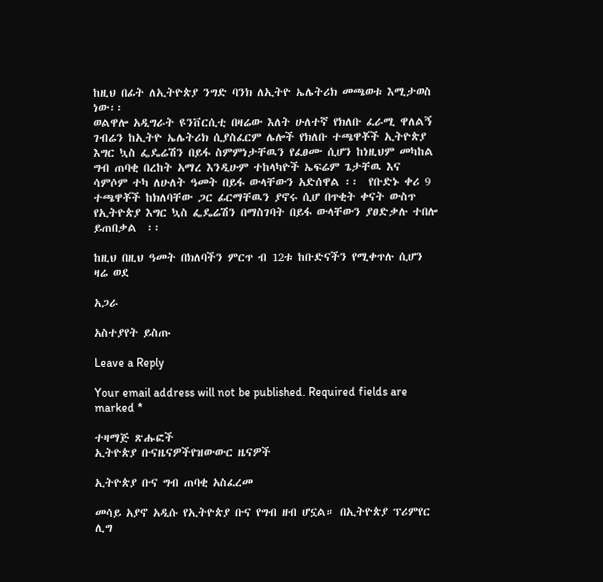ከዚህ በፊት ለኢትዮጵያ ንግድ ባንክ ለኢትዮ ኤሌትሪክ መጫወቱ እሚታወስ ነው፡፡
ወልዋሎ አዲግራት ዩንቨርሲቲ በዛሬው እለት ሁለተኛ የክለቡ ፈራሚ ዋለልኝ ገብሬን ከኢትዮ ኤሌትሪክ ሲያስፈርም ሌሎች የክለቡ ተጫዋቾች ኢትዮጵያ እግር ኳስ ፌዴሬሽን በይፋ ስምምነታቸዉን የፈፀሙ ሲሆን ከነዚህም መካከል    ግብ ጠባቂ በረከት አማረ እንዲሁም ተከላካዮች ኤፍሬም ጌታቸዉ እና ሳምሶም ተካ ለሁለት ዓመት በይፋ ውላቸውን አድሰዋል ፡፡  የቡድኑ ቀሪ 9 ተጫዋቾች ከክለባቸው ጋር ፊርማቸዉን ያኖሩ ሲሆ በጥቂት ቀናት ውስጥ   የኢትዮጵያ እግር ኳስ ፌዴሬሽን በማስገባት በይፋ ውላቸውን ያፀድቃሉ ተበሎ ይጠበቃል  ፡፡

ከዚህ በዚህ ዓመት በክለባችን ምርጥ ብ 12ቱ ከቡድናችን የሚቀጥሉ ሲሆን ዛሬ ወደ

አጋራ

አስተያየት ይስጡ

Leave a Reply

Your email address will not be published. Required fields are marked *

ተዛማጅ ጽሑፎች
ኢትዮጵያ ቡናዜናዎችየዝውውር ዜናዎች

ኢትዮጵያ ቡና ግብ ጠባቂ አስፈረመ

መሳይ አያኖ አዲሱ የኢትዮጵያ ቡና የግብ ዘብ ሆኗል። በኢትዮጵያ ፕሪምየር ሊግ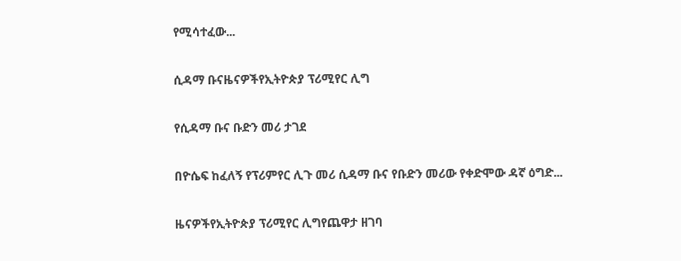የሚሳተፈው...

ሲዳማ ቡናዜናዎችየኢትዮጵያ ፕሪሚየር ሊግ

የሲዳማ ቡና ቡድን መሪ ታገደ

በዮሴፍ ከፈለኝ የፕሪምየር ሊጉ መሪ ሲዳማ ቡና የቡድን መሪው የቀድሞው ዳኛ ዕግድ...

ዜናዎችየኢትዮጵያ ፕሪሚየር ሊግየጨዋታ ዘገባ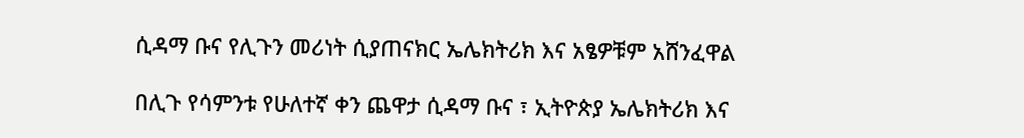ሲዳማ ቡና የሊጉን መሪነት ሲያጠናክር ኤሌክትሪክ እና አፄዎቹም አሸንፈዋል

በሊጉ የሳምንቱ የሁለተኛ ቀን ጨዋታ ሲዳማ ቡና ፣ ኢትዮጵያ ኤሌክትሪክ እና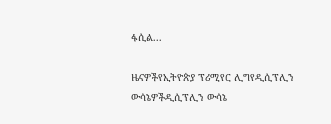ፋሲል...

ዜናዎችየኢትዮጵያ ፕሪሚየር ሊግየዲሲፕሊን ውሳኔዎችዲሲፕሊን ውሳኔ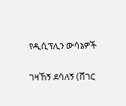የዲሲፕሊን ውሳኔዎች

ገዛኸኝ ደሳለኝ (ሸገር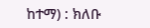ከተማ) : ክለቡ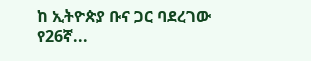ከ ኢትዮጵያ ቡና ጋር ባደረገው የ26ኛ...